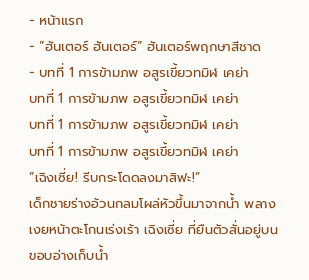- หน้าแรก
- “ฮันเตอร์ ฮันเตอร์” ฮันเตอร์พฤกษาสีชาด
- บทที่ 1 การข้ามภพ อสูรเขี้ยวทมิฬ เคย่า
บทที่ 1 การข้ามภพ อสูรเขี้ยวทมิฬ เคย่า
บทที่ 1 การข้ามภพ อสูรเขี้ยวทมิฬ เคย่า
บทที่ 1 การข้ามภพ อสูรเขี้ยวทมิฬ เคย่า
“เฉิงเซี่ย! รีบกระโดดลงมาสิฟะ!”
เด็กชายร่างอ้วนกลมโผล่หัวขึ้นมาจากน้ำ พลางเงยหน้าตะโกนเร่งเร้า เฉิงเซี่ย ที่ยืนตัวสั่นอยู่บนขอบอ่างเก็บน้ำ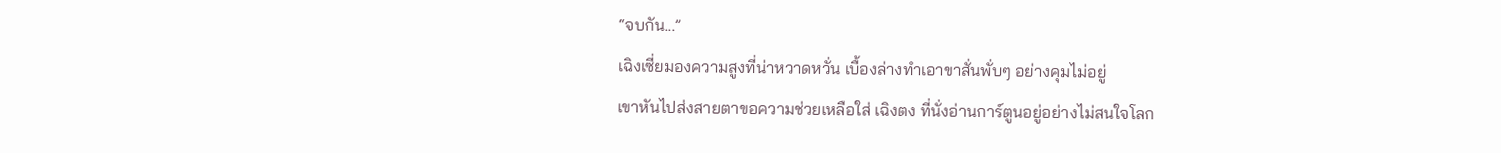“จบกัน...”
เฉิงเซี่ยมองความสูงที่น่าหวาดหวั่น เบื้องล่างทำเอาขาสั่นพั่บๆ อย่างคุมไม่อยู่
เขาหันไปส่งสายตาขอความช่วยเหลือใส่ เฉิงตง ที่นั่งอ่านการ์ตูนอยู่อย่างไม่สนใจโลก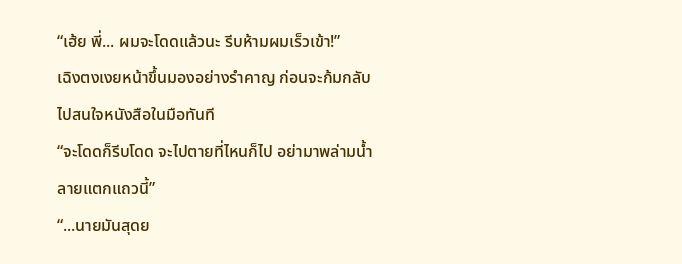“เฮ้ย พี่... ผมจะโดดแล้วนะ รีบห้ามผมเร็วเข้า!”
เฉิงตงเงยหน้าขึ้นมองอย่างรำคาญ ก่อนจะก้มกลับไปสนใจหนังสือในมือทันที
“จะโดดก็รีบโดด จะไปตายที่ไหนก็ไป อย่ามาพล่ามน้ำลายแตกแถวนี้”
“...นายมันสุดย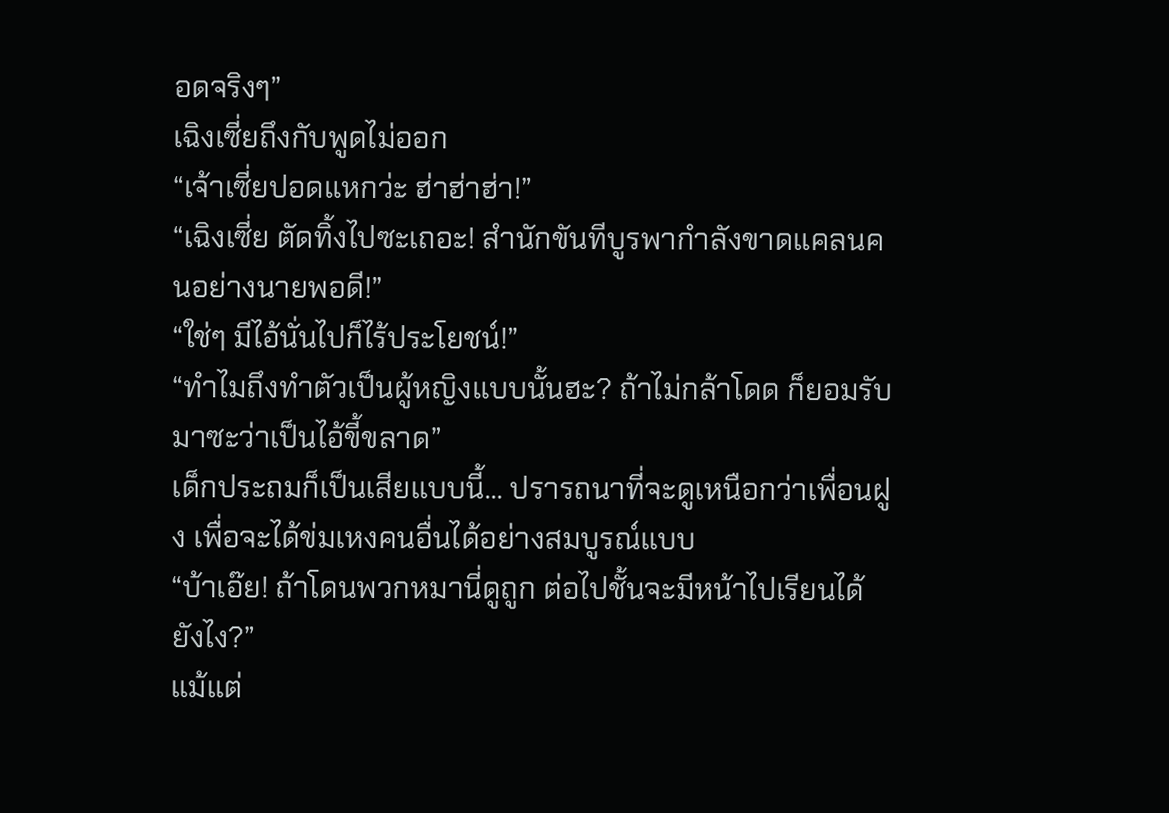อดจริงๆ”
เฉิงเซี่ยถึงกับพูดไม่ออก
“เจ้าเซี่ยปอดแหกว่ะ ฮ่าฮ่าฮ่า!”
“เฉิงเซี่ย ตัดทิ้งไปซะเถอะ! สำนักขันทีบูรพากำลังขาดแคลนคนอย่างนายพอดี!”
“ใช่ๆ มีไอ้นั่นไปก็ไร้ประโยชน์!”
“ทำไมถึงทำตัวเป็นผู้หญิงแบบนั้นฮะ? ถ้าไม่กล้าโดด ก็ยอมรับมาซะว่าเป็นไอ้ขี้ขลาด”
เด็กประถมก็เป็นเสียแบบนี้... ปรารถนาที่จะดูเหนือกว่าเพื่อนฝูง เพื่อจะได้ข่มเหงคนอื่นได้อย่างสมบูรณ์แบบ
“บ้าเอ๊ย! ถ้าโดนพวกหมานี่ดูถูก ต่อไปชั้นจะมีหน้าไปเรียนได้ยังไง?”
แม้แต่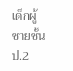เด็กผู้ชายชั้น ป.2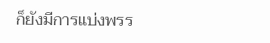ก็ยังมีการแบ่งพรร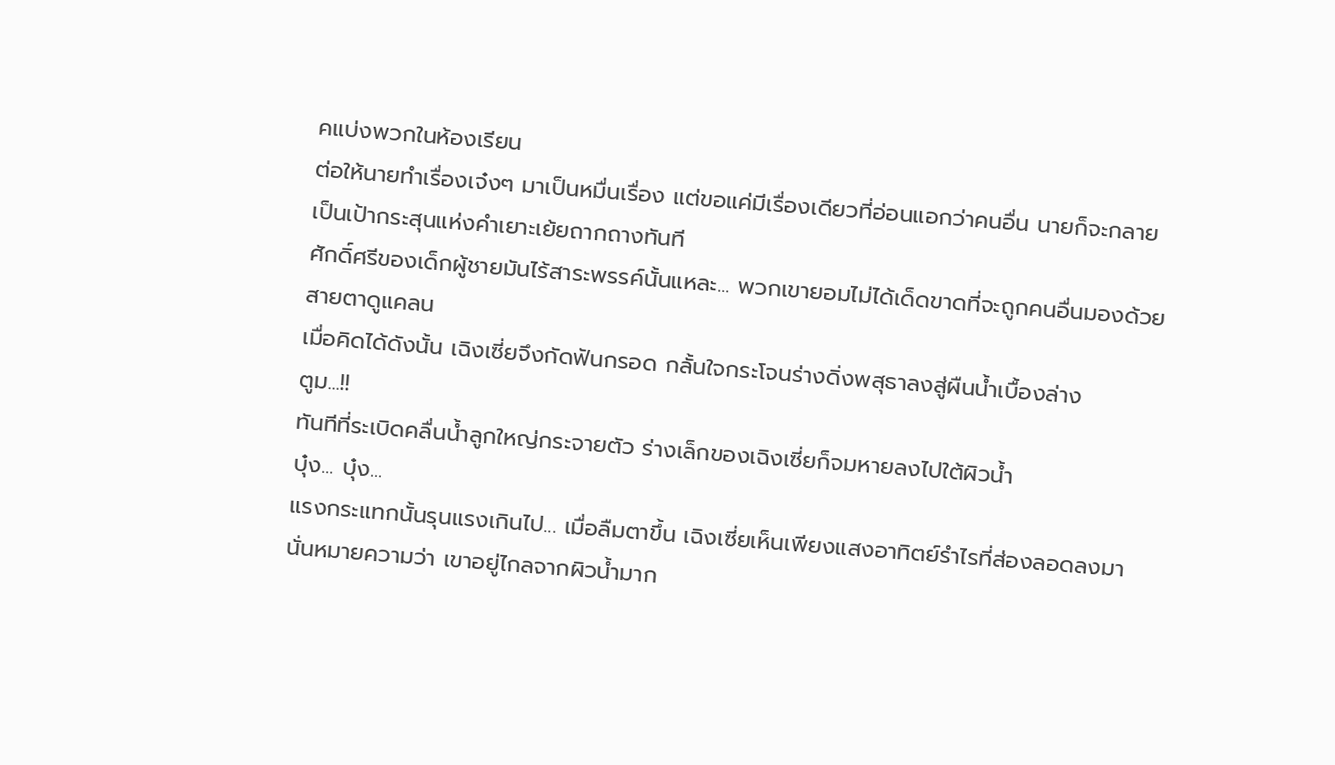คแบ่งพวกในห้องเรียน
ต่อให้นายทำเรื่องเจ๋งๆ มาเป็นหมื่นเรื่อง แต่ขอแค่มีเรื่องเดียวที่อ่อนแอกว่าคนอื่น นายก็จะกลายเป็นเป้ากระสุนแห่งคำเยาะเย้ยถากถางทันที
ศักดิ์ศรีของเด็กผู้ชายมันไร้สาระพรรค์นั้นแหละ... พวกเขายอมไม่ได้เด็ดขาดที่จะถูกคนอื่นมองด้วยสายตาดูแคลน
เมื่อคิดได้ดังนั้น เฉิงเซี่ยจึงกัดฟันกรอด กลั้นใจกระโจนร่างดิ่งพสุธาลงสู่ผืนน้ำเบื้องล่าง
ตูม...!!
ทันทีที่ระเบิดคลื่นน้ำลูกใหญ่กระจายตัว ร่างเล็กของเฉิงเซี่ยก็จมหายลงไปใต้ผิวน้ำ
บุ๋ง... บุ๋ง...
แรงกระแทกนั้นรุนแรงเกินไป... เมื่อลืมตาขึ้น เฉิงเซี่ยเห็นเพียงแสงอาทิตย์รำไรที่ส่องลอดลงมา
นั่นหมายความว่า เขาอยู่ไกลจากผิวน้ำมาก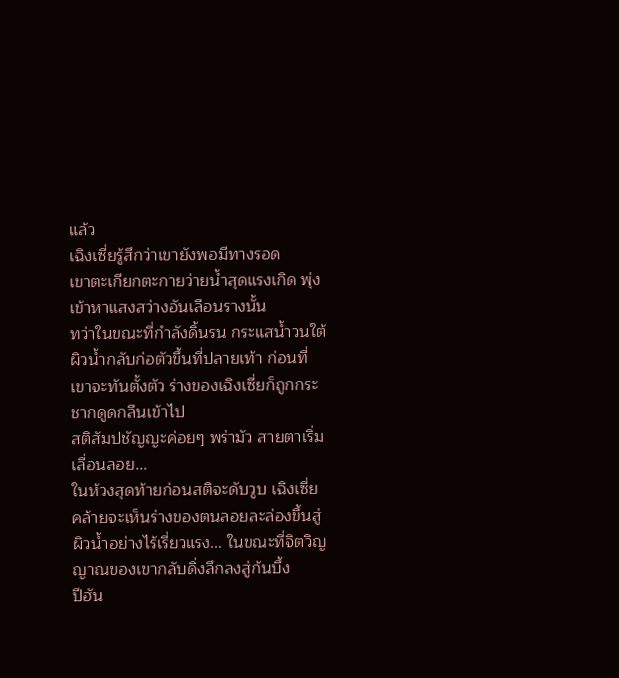แล้ว
เฉิงเซี่ยรู้สึกว่าเขายังพอมีทางรอด
เขาตะเกียกตะกายว่ายน้ำสุดแรงเกิด พุ่งเข้าหาแสงสว่างอันเลือนรางนั้น
ทว่าในขณะที่กำลังดิ้นรน กระแสน้ำวนใต้ผิวน้ำกลับก่อตัวขึ้นที่ปลายเท้า ก่อนที่เขาจะทันตั้งตัว ร่างของเฉิงเซี่ยก็ถูกกระชากดูดกลืนเข้าไป
สติสัมปชัญญะค่อยๆ พร่ามัว สายตาเริ่มเลื่อนลอย...
ในห้วงสุดท้ายก่อนสติจะดับวูบ เฉิงเซี่ยคล้ายจะเห็นร่างของตนลอยละล่องขึ้นสู่ผิวน้ำอย่างไร้เรี่ยวแรง... ในขณะที่จิตวิญญาณของเขากลับดิ่งลึกลงสู่ก้นบึ้ง
ปีฮัน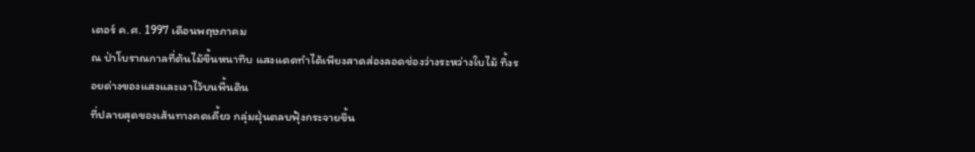เตอร์ ค.ศ. 1997 เดือนพฤษภาคม
ณ ป่าโบราณกาลที่ต้นไม้ขึ้นหนาทึบ แสงแดดทำได้เพียงสาดส่องลอดช่องว่างระหว่างใบไม้ ทิ้งรอยด่างของแสงและเงาไว้บนพื้นดิน
ที่ปลายสุดของเส้นทางคดเคี้ยว กลุ่มฝุ่นตลบฟุ้งกระจายขึ้น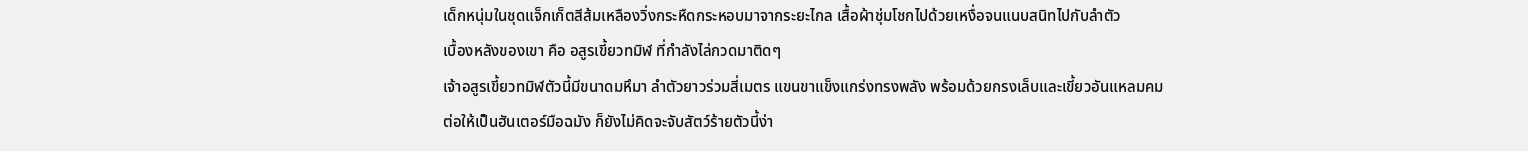เด็กหนุ่มในชุดแจ็กเก็ตสีส้มเหลืองวิ่งกระหืดกระหอบมาจากระยะไกล เสื้อผ้าชุ่มโชกไปด้วยเหงื่อจนแนบสนิทไปกับลำตัว
เบื้องหลังของเขา คือ อสูรเขี้ยวทมิฬ ที่กำลังไล่กวดมาติดๆ
เจ้าอสูรเขี้ยวทมิฬตัวนี้มีขนาดมหึมา ลำตัวยาวร่วมสี่เมตร แขนขาแข็งแกร่งทรงพลัง พร้อมด้วยกรงเล็บและเขี้ยวอันแหลมคม
ต่อให้เป็นฮันเตอร์มือฉมัง ก็ยังไม่คิดจะจับสัตว์ร้ายตัวนี้ง่า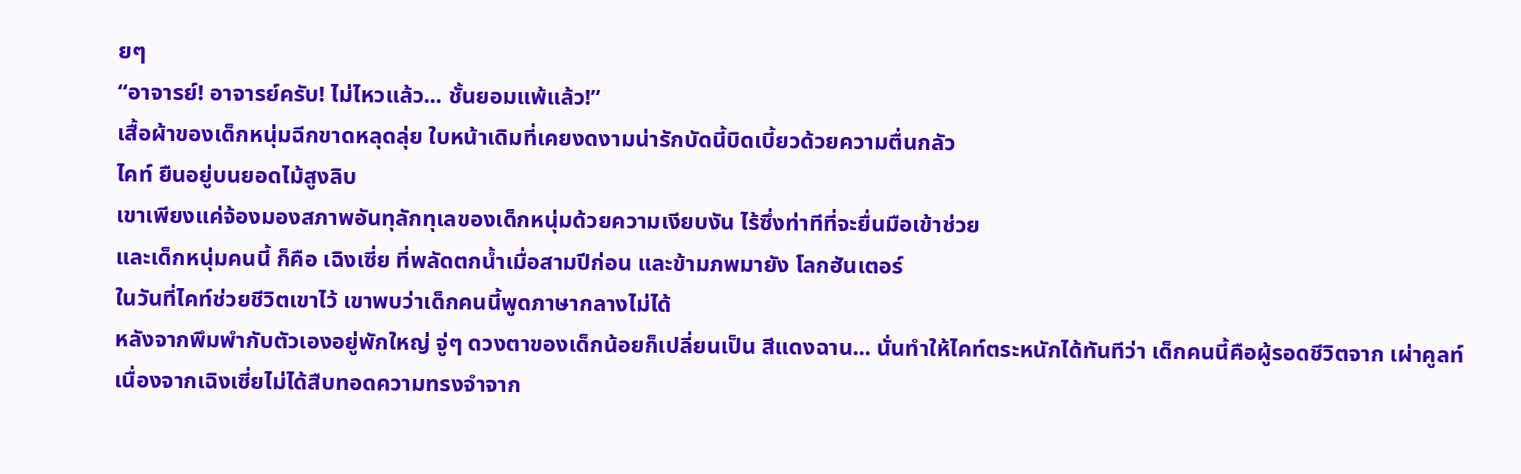ยๆ
“อาจารย์! อาจารย์ครับ! ไม่ไหวแล้ว... ชั้นยอมแพ้แล้ว!”
เสื้อผ้าของเด็กหนุ่มฉีกขาดหลุดลุ่ย ใบหน้าเดิมที่เคยงดงามน่ารักบัดนี้บิดเบี้ยวด้วยความตื่นกลัว
ไคท์ ยืนอยู่บนยอดไม้สูงลิบ
เขาเพียงแค่จ้องมองสภาพอันทุลักทุเลของเด็กหนุ่มด้วยความเงียบงัน ไร้ซึ่งท่าทีที่จะยื่นมือเข้าช่วย
และเด็กหนุ่มคนนี้ ก็คือ เฉิงเซี่ย ที่พลัดตกน้ำเมื่อสามปีก่อน และข้ามภพมายัง โลกฮันเตอร์
ในวันที่ไคท์ช่วยชีวิตเขาไว้ เขาพบว่าเด็กคนนี้พูดภาษากลางไม่ได้
หลังจากพึมพำกับตัวเองอยู่พักใหญ่ จู่ๆ ดวงตาของเด็กน้อยก็เปลี่ยนเป็น สีแดงฉาน... นั่นทำให้ไคท์ตระหนักได้ทันทีว่า เด็กคนนี้คือผู้รอดชีวิตจาก เผ่าคูลท์
เนื่องจากเฉิงเซี่ยไม่ได้สืบทอดความทรงจำจาก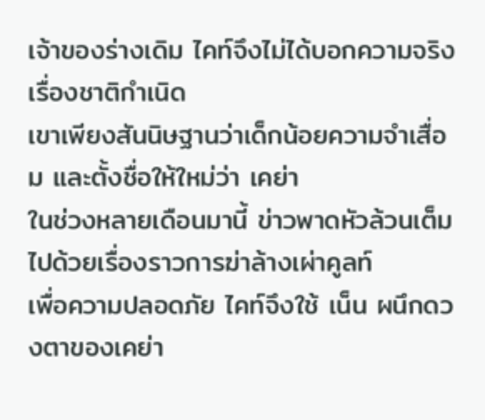เจ้าของร่างเดิม ไคท์จึงไม่ได้บอกความจริงเรื่องชาติกำเนิด
เขาเพียงสันนิษฐานว่าเด็กน้อยความจำเสื่อม และตั้งชื่อให้ใหม่ว่า เคย่า
ในช่วงหลายเดือนมานี้ ข่าวพาดหัวล้วนเต็มไปด้วยเรื่องราวการฆ่าล้างเผ่าคูลท์
เพื่อความปลอดภัย ไคท์จึงใช้ เน็น ผนึกดวงตาของเคย่า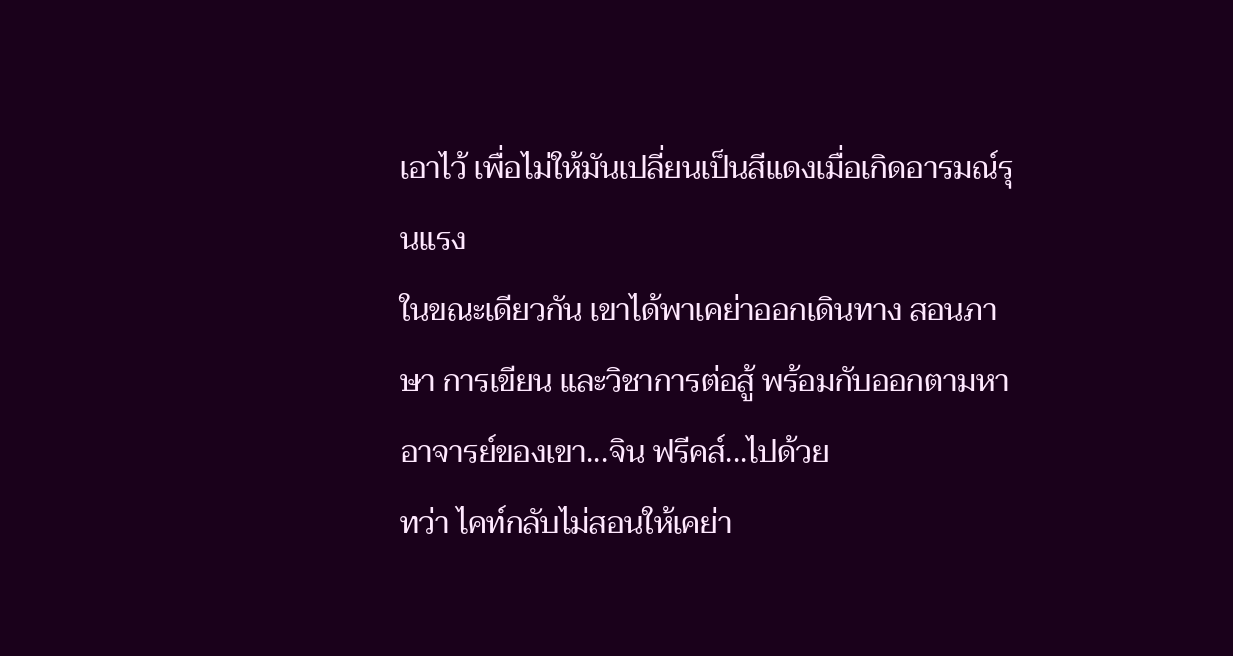เอาไว้ เพื่อไม่ให้มันเปลี่ยนเป็นสีแดงเมื่อเกิดอารมณ์รุนแรง
ในขณะเดียวกัน เขาได้พาเคย่าออกเดินทาง สอนภาษา การเขียน และวิชาการต่อสู้ พร้อมกับออกตามหาอาจารย์ของเขา...จิน ฟรีคส์...ไปด้วย
ทว่า ไคท์กลับไม่สอนให้เคย่า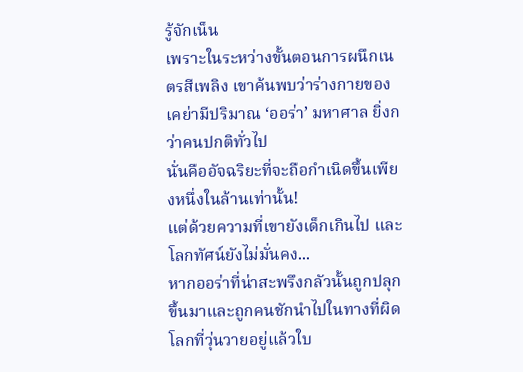รู้จักเน็น
เพราะในระหว่างขั้นตอนการผนึกเนตรสีเพลิง เขาค้นพบว่าร่างกายของเคย่ามีปริมาณ ‘ออร่า’ มหาศาล ยิ่งกว่าคนปกติทั่วไป
นั่นคืออัจฉริยะที่จะถือกำเนิดขึ้นเพียงหนึ่งในล้านเท่านั้น!
แต่ด้วยความที่เขายังเด็กเกินไป และโลกทัศน์ยังไม่มั่นคง...
หากออร่าที่น่าสะพรึงกลัวนั้นถูกปลุกขึ้นมาและถูกคนชักนำไปในทางที่ผิด โลกที่วุ่นวายอยู่แล้วใบ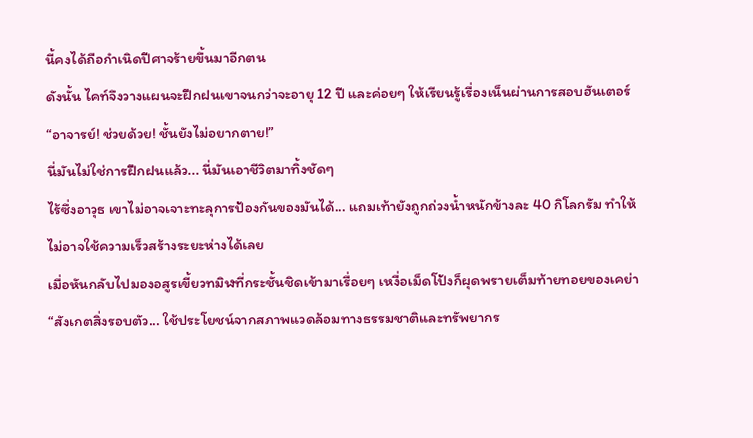นี้คงได้ถือกำเนิดปีศาจร้ายขึ้นมาอีกตน
ดังนั้น ไคท์จึงวางแผนจะฝึกฝนเขาจนกว่าจะอายุ 12 ปี และค่อยๆ ให้เรียนรู้เรื่องเน็นผ่านการสอบฮันเตอร์
“อาจารย์! ช่วยด้วย! ชั้นยังไม่อยากตาย!”
นี่มันไม่ใช่การฝึกฝนแล้ว... นี่มันเอาชีวิตมาทิ้งชัดๆ
ไร้ซึ่งอาวุธ เขาไม่อาจเจาะทะลุการป้องกันของมันได้... แถมเท้ายังถูกถ่วงน้ำหนักข้างละ 40 กิโลกรัม ทำให้ไม่อาจใช้ความเร็วสร้างระยะห่างได้เลย
เมื่อหันกลับไปมองอสูรเขี้ยวทมิฬที่กระชั้นชิดเข้ามาเรื่อยๆ เหงื่อเม็ดโป้งก็ผุดพรายเต็มท้ายทอยของเคย่า
“สังเกตสิ่งรอบตัว... ใช้ประโยชน์จากสภาพแวดล้อมทางธรรมชาติและทรัพยากร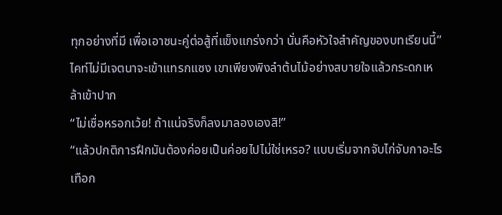ทุกอย่างที่มี เพื่อเอาชนะคู่ต่อสู้ที่แข็งแกร่งกว่า นั่นคือหัวใจสำคัญของบทเรียนนี้”
ไคท์ไม่มีเจตนาจะเข้าแทรกแซง เขาเพียงพิงลำต้นไม้อย่างสบายใจแล้วกระดกเหล้าเข้าปาก
“ไม่เชื่อหรอกเว้ย! ถ้าแน่จริงก็ลงมาลองเองสิ!”
“แล้วปกติการฝึกมันต้องค่อยเป็นค่อยไปไม่ใช่เหรอ? แบบเริ่มจากจับไก่จับกาอะไรเทือก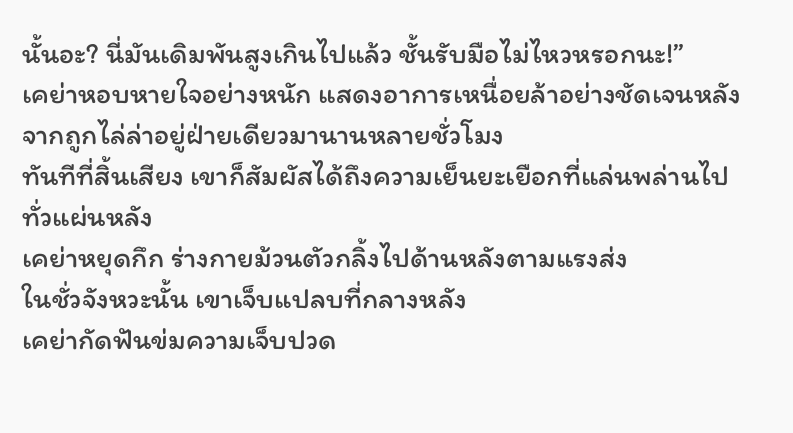นั้นอะ? นี่มันเดิมพันสูงเกินไปแล้ว ชั้นรับมือไม่ไหวหรอกนะ!”
เคย่าหอบหายใจอย่างหนัก แสดงอาการเหนื่อยล้าอย่างชัดเจนหลังจากถูกไล่ล่าอยู่ฝ่ายเดียวมานานหลายชั่วโมง
ทันทีที่สิ้นเสียง เขาก็สัมผัสได้ถึงความเย็นยะเยือกที่แล่นพล่านไปทั่วแผ่นหลัง
เคย่าหยุดกึก ร่างกายม้วนตัวกลิ้งไปด้านหลังตามแรงส่ง
ในชั่วจังหวะนั้น เขาเจ็บแปลบที่กลางหลัง
เคย่ากัดฟันข่มความเจ็บปวด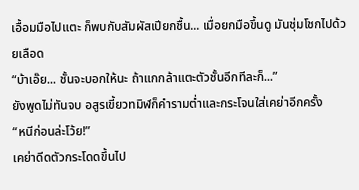เอื้อมมือไปแตะ ก็พบกับสัมผัสเปียกชื้น... เมื่อยกมือขึ้นดู มันชุ่มโชกไปด้วยเลือด
“บ้าเอ๊ย... ชั้นจะบอกให้นะ ถ้าแกกล้าแตะตัวชั้นอีกทีละก็...”
ยังพูดไม่ทันจบ อสูรเขี้ยวทมิฬก็คำรามต่ำและกระโจนใส่เคย่าอีกครั้ง
“หนีก่อนล่ะโว้ย!”
เคย่าดีดตัวกระโดดขึ้นไป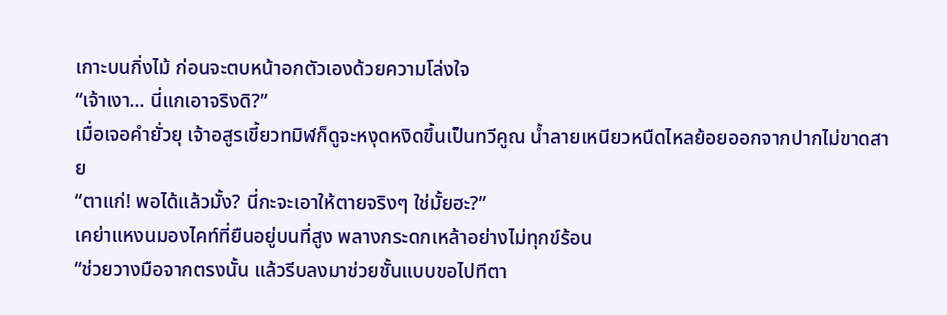เกาะบนกิ่งไม้ ก่อนจะตบหน้าอกตัวเองด้วยความโล่งใจ
“เจ้าเงา... นี่แกเอาจริงดิ?”
เมื่อเจอคำยั่วยุ เจ้าอสูรเขี้ยวทมิฬก็ดูจะหงุดหงิดขึ้นเป็นทวีคูณ น้ำลายเหนียวหนืดไหลย้อยออกจากปากไม่ขาดสาย
“ตาแก่! พอได้แล้วมั้ง? นี่กะจะเอาให้ตายจริงๆ ใช่มั้ยฮะ?”
เคย่าแหงนมองไคท์ที่ยืนอยู่บนที่สูง พลางกระดกเหล้าอย่างไม่ทุกข์ร้อน
“ช่วยวางมือจากตรงนั้น แล้วรีบลงมาช่วยชั้นแบบขอไปทีตา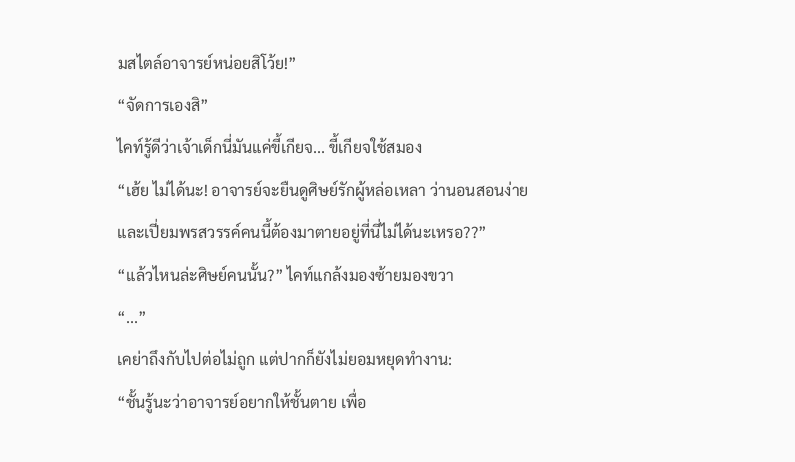มสไตล์อาจารย์หน่อยสิโว้ย!”
“จัดการเองสิ”
ไคท์รู้ดีว่าเจ้าเด็กนี่มันแค่ขี้เกียจ... ขี้เกียจใช้สมอง
“เฮ้ย ไม่ได้นะ! อาจารย์จะยืนดูศิษย์รักผู้หล่อเหลา ว่านอนสอนง่าย และเปี่ยมพรสวรรค์คนนี้ต้องมาตายอยู่ที่นี่ไม่ได้นะเหรอ??”
“แล้วไหนล่ะศิษย์คนนั้น?” ไคท์แกล้งมองซ้ายมองขวา
“...”
เคย่าถึงกับไปต่อไม่ถูก แต่ปากก็ยังไม่ยอมหยุดทำงาน:
“ชั้นรู้นะว่าอาจารย์อยากให้ชั้นตาย เพื่อ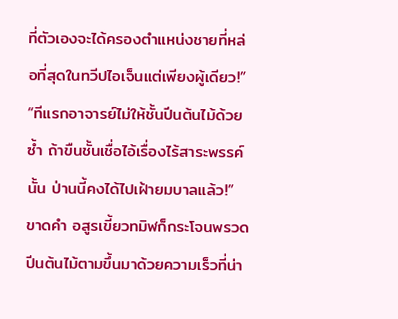ที่ตัวเองจะได้ครองตำแหน่งชายที่หล่อที่สุดในทวีปไอเจ็นแต่เพียงผู้เดียว!”
“ทีแรกอาจารย์ไม่ให้ชั้นปีนต้นไม้ด้วยซ้ำ ถ้าขืนชั้นเชื่อไอ้เรื่องไร้สาระพรรค์นั้น ป่านนี้คงได้ไปเฝ้ายมบาลแล้ว!”
ขาดคำ อสูรเขี้ยวทมิฬก็กระโจนพรวด ปีนต้นไม้ตามขึ้นมาด้วยความเร็วที่น่า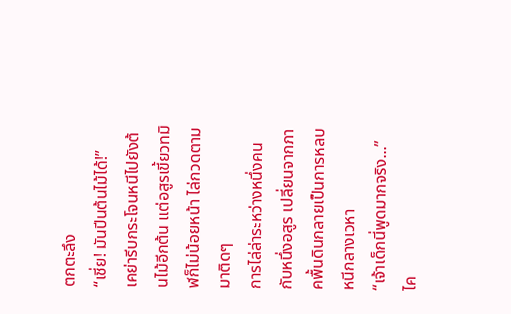ตกตะลึง
“เชี่ย! มันปีนต้นไม้ได้!”
เคย่ารีบกระโจนหนีไปยังต้นไม้อีกต้น แต่อสูรเขี้ยวทมิฬก็ไม่น้อยหน้า ไล่กวดตามมาติดๆ
การไล่ล่าระหว่างหนึ่งคนกับหนึ่งอสูร เปลี่ยนจากภาคพื้นดินกลายเป็นการหลบหนีกลางเวหา
“เจ้าเด็กนี่พูดมากจริง...”
ไค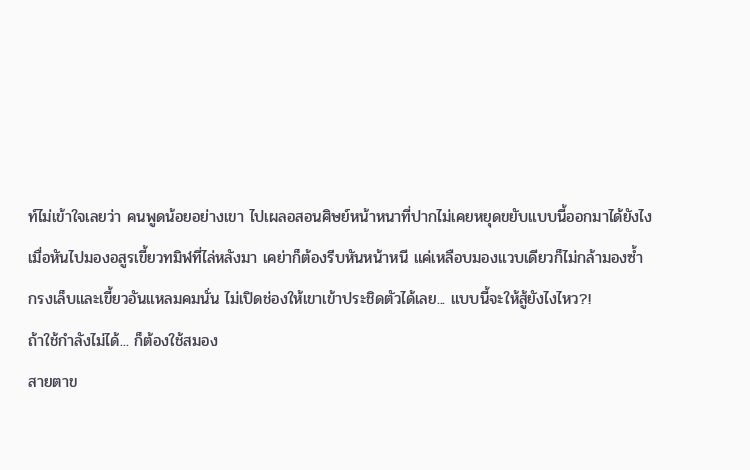ท์ไม่เข้าใจเลยว่า คนพูดน้อยอย่างเขา ไปเผลอสอนศิษย์หน้าหนาที่ปากไม่เคยหยุดขยับแบบนี้ออกมาได้ยังไง
เมื่อหันไปมองอสูรเขี้ยวทมิฬที่ไล่หลังมา เคย่าก็ต้องรีบหันหน้าหนี แค่เหลือบมองแวบเดียวก็ไม่กล้ามองซ้ำ
กรงเล็บและเขี้ยวอันแหลมคมนั่น ไม่เปิดช่องให้เขาเข้าประชิดตัวได้เลย... แบบนี้จะให้สู้ยังไงไหว?!
ถ้าใช้กำลังไม่ได้... ก็ต้องใช้สมอง
สายตาข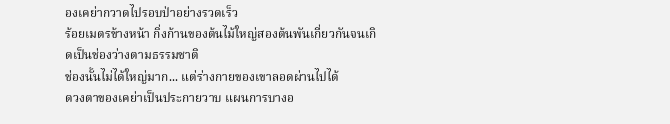องเคย่ากวาดไปรอบป่าอย่างรวดเร็ว
ร้อยเมตรข้างหน้า กิ่งก้านของต้นไม้ใหญ่สองต้นพันเกี่ยวกันจนเกิดเป็นช่องว่างตามธรรมชาติ
ช่องนั้นไม่ได้ใหญ่มาก... แต่ร่างกายของเขาลอดผ่านไปได้
ดวงตาของเคย่าเป็นประกายวาบ แผนการบางอ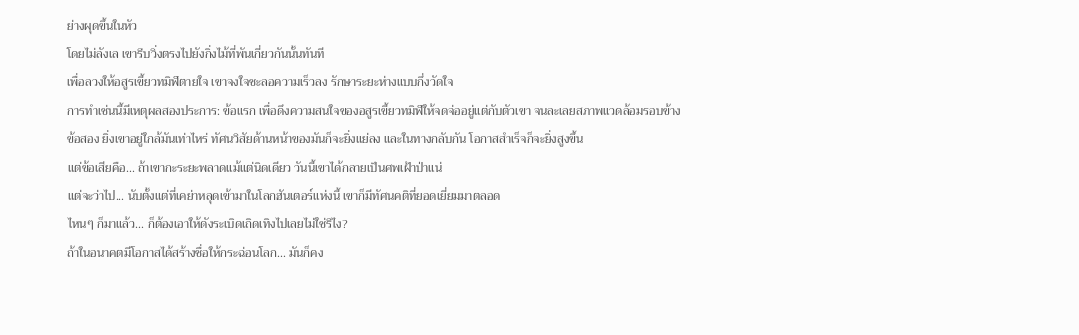ย่างผุดขึ้นในหัว
โดยไม่ลังเล เขารีบวิ่งตรงไปยังกิ่งไม้ที่พันเกี่ยวกันนั้นทันที
เพื่อลวงให้อสูรเขี้ยวทมิฬตายใจ เขาจงใจชะลอความเร็วลง รักษาระยะห่างแบบกึ่งวัดใจ
การทำเช่นนี้มีเหตุผลสองประการ: ข้อแรก เพื่อดึงความสนใจของอสูรเขี้ยวทมิฬให้จดจ่ออยู่แต่กับตัวเขา จนละเลยสภาพแวดล้อมรอบข้าง
ข้อสอง ยิ่งเขาอยู่ใกล้มันเท่าไหร่ ทัศนวิสัยด้านหน้าของมันก็จะยิ่งแย่ลง และในทางกลับกัน โอกาสสำเร็จก็จะยิ่งสูงขึ้น
แต่ข้อเสียคือ... ถ้าเขากะระยะพลาดแม้แต่นิดเดียว วันนี้เขาได้กลายเป็นศพเฝ้าป่าแน่
แต่จะว่าไป... นับตั้งแต่ที่เคย่าหลุดเข้ามาในโลกฮันเตอร์แห่งนี้ เขาก็มีทัศนคติที่ยอดเยี่ยมมาตลอด
ไหนๆ ก็มาแล้ว... ก็ต้องเอาให้ดังระเบิดเถิดเทิงไปเลยไม่ใช่รึไง?
ถ้าในอนาคตมีโอกาสได้สร้างชื่อให้กระฉ่อนโลก... มันก็คง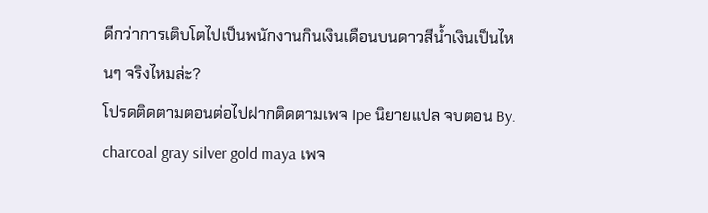ดีกว่าการเติบโตไปเป็นพนักงานกินเงินเดือนบนดาวสีน้ำเงินเป็นไหนๆ จริงไหมล่ะ?
โปรดติดตามตอนต่อไปฝากติดตามเพจ Ipe นิยายแปล จบตอน By. charcoal gray silver gold maya เพจ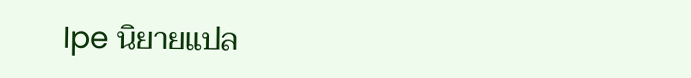Ipe นิยายแปล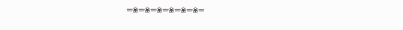═❀═❀═❀═❀═❀═❀═